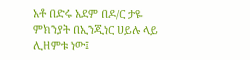አቶ በድሩ አደም በዶ/ር ታዬ ምክንያት በኢንጂነር ሀይሉ ላይ ሊዘምቱ ነው፤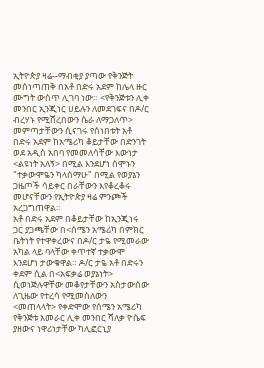ኢትዮጵያ ዛሬ--ማብቂያ ያጣው የቅንጅት መሰነጣጠቅ በአቶ በድሩ አደም ከሌላ ዙር ሙግት ውስጥ ሊገባ ነው። <የቅንጅቱን ሊቀ መንበር ኢንጂነር ሀይሉን ለመደገፍና በዶ/ር ብረሃኑ የሚሸረበውን ሴራ ለማጋለጥ> መምጣታቸውን ሲናገሩ የሰነበቱት አቶ በድሩ አደም ከአሜሪካ ቆይታቸው በድንገት ወደ አዲስ አበባ የመመለሳቸው እውነታ <ልዩነት አለኝ> በሚል እንደሆነ ሰሞኑን "ተቃውሞዬን ካላሰማሁ" በሚል የወያኔን ጋዜጦች ሳይቀር በራቸውን እየቆረቆሩ መሆናቸውን የኢትዮጵያ ዛሬ ምንጮች አረጋግጠዋል።
አቶ በድሩ አደም በቆይታቸው ከኢንጂነሩ ጋር ያጋጫቸው በ<ሰሜን አሜሪካ በምክር ቤትነት የተዋቀረውና በዶ/ር ታዬ የሚመራው አካል ላይ ባላቸው ቀጥተኛ ተቃውሞ እንደሆነ ታውቁዋል። ዶ/ር ታዬ አቶ በድሩን ቀደም ሲል በ<አፍቃሬ ወያኔነት> ሲወነጅሉዋቸው መቆየታቸውን አስታውሰው ለጊዜው የተረሳ የሚመስለውን <መጠላላት> የቀድሞው የሰሜን አሜሪካ የቅንጅቱ አመራር ሊቀ መንበር ሻለቃ ዮሴፍ ያዘውና ነዋሪነታቸው ካሊፎርኒያ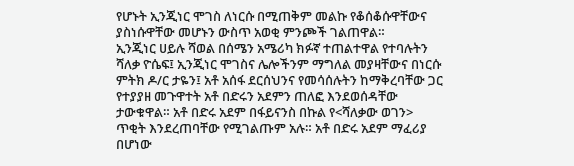የሆኑት ኢንጂነር ሞገስ ለነርሱ በሚጠቅም መልኩ የቆሰቆሱዋቸውና ያስነሱዋቸው መሆኑን ውስጥ አወቂ ምንጮች ገልጠዋል።
ኢንጂነር ሀይሉ ሻወል በሰሜን አሜሪካ ክፉኛ ተጠልተዋል የተባሉትን ሻለቃ ዮሴፍ፤ ኢንጂነር ሞገስና ሌሎችንም ማግለል መያዛቸውና በነርሱ ምትክ ዶ/ር ታዬን፤ አቶ አሰፋ ደርሰህንና የመሳሰሉትን ከማቅረባቸው ጋር የተያያዘ መጉዋተት አቶ በድሩን አደምን ጠለፎ እንደወሰዳቸው ታውቁዋል። አቶ በድሩ አደም በፋይናንስ በኩል የ<ሻለቃው ወገን> ጥቂት እንደረጠባቸው የሚገልጡም አሉ። አቶ በድሩ አደም ማፈሪያ በሆነው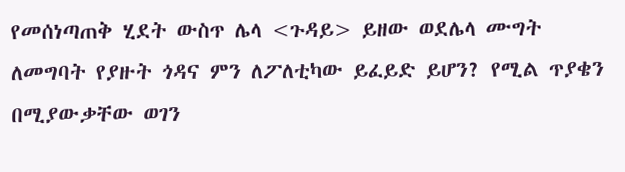የመሰነጣጠቅ ሂደት ውስጥ ሌላ <ጉዳይ> ይዘው ወደሌላ ሙግት ለመግባት የያዙት ጎዳና ምን ለፖለቲካው ይፈይድ ይሆን? የሚል ጥያቄን በሚያውቃቸው ወገን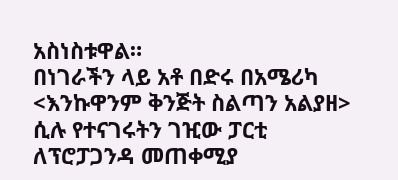አስነስቱዋል።
በነገራችን ላይ አቶ በድሩ በአሜሪካ <እንኩዋንም ቅንጅት ስልጣን አልያዘ> ሲሉ የተናገሩትን ገዢው ፓርቲ ለፕሮፓጋንዳ መጠቀሚያ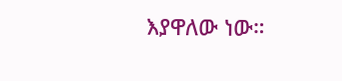እያዋለው ነው።